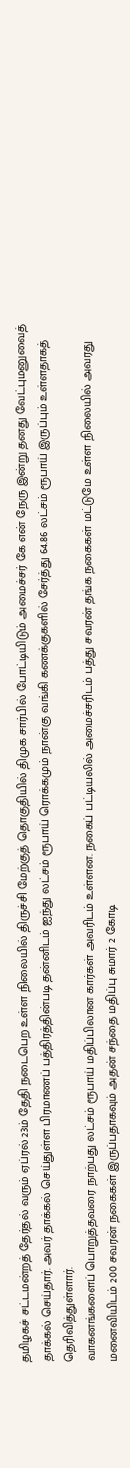தமிழகச் சட்டமன்றத் தேர்தல் வரும் ஏப்ரல் 23ம் தேதி நடைபெற உள்ள நிலையில் திருச்சி மேற்குத் தொகுதியில் திமுக சார்பில் போட்டியிடும் அமைச்சர் கே என் நேரு இன்று தனது வேட்புமனுவைத் தாக்கல் செய்தார். அவர் தாக்கல் செய்துள்ள பிரமாணப் பத்திரத்தின்படி தன்னிடம் ஐந்து லட்சம் ரூபாய் ரொக்கமும் நான்கு வங்கி கணக்குகளில் சேர்த்து 64.86 லட்சம் ரூபாய் இருப்பும் உள்ளதாகத் தெரிவித்துள்ளார்.
வாகனங்களைப் பொறுத்தவரை நாற்பது லட்சம் ரூபாய் மதிப்பிலான கார்கள் அவரிடம் உள்ளன. நகைப் பட்டியலில் அமைச்சரிடம் பத்து சவரன் தங்க நகைகள் மட்டுமே உள்ள நிலையில் அவரது மனைவியிடம் 200 சவரன் நகைகள் இருப்பதாகவும் அதன் சந்தை மதிப்பு சுமார் 2 கோடி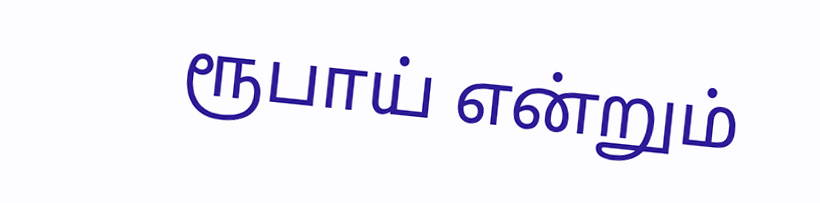ரூபாய் என்றும்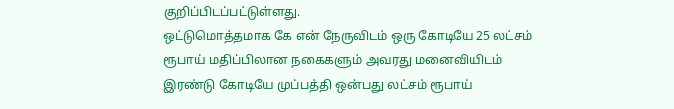குறிப்பிடப்பட்டுள்ளது.
ஒட்டுமொத்தமாக கே என் நேருவிடம் ஒரு கோடியே 25 லட்சம் ரூபாய் மதிப்பிலான நகைகளும் அவரது மனைவியிடம் இரண்டு கோடியே முப்பத்தி ஒன்பது லட்சம் ரூபாய்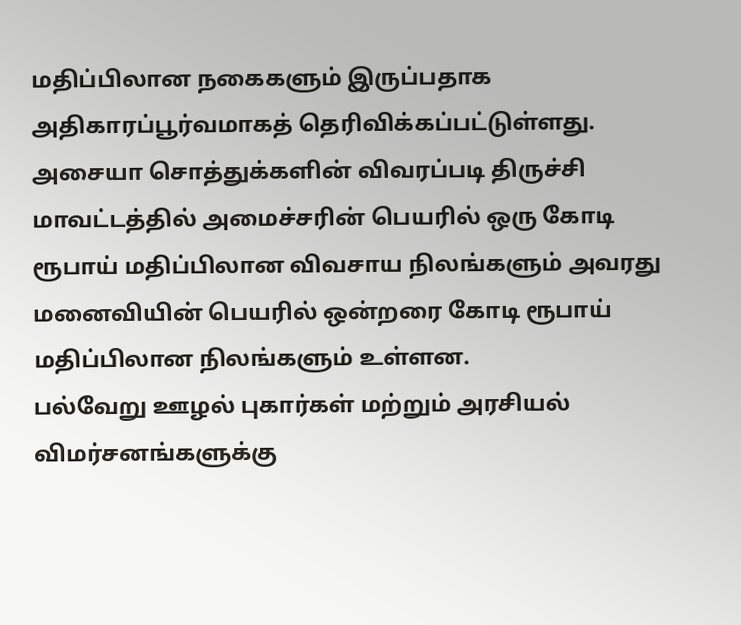மதிப்பிலான நகைகளும் இருப்பதாக அதிகாரப்பூர்வமாகத் தெரிவிக்கப்பட்டுள்ளது. அசையா சொத்துக்களின் விவரப்படி திருச்சி மாவட்டத்தில் அமைச்சரின் பெயரில் ஒரு கோடி ரூபாய் மதிப்பிலான விவசாய நிலங்களும் அவரது மனைவியின் பெயரில் ஒன்றரை கோடி ரூபாய் மதிப்பிலான நிலங்களும் உள்ளன.
பல்வேறு ஊழல் புகார்கள் மற்றும் அரசியல் விமர்சனங்களுக்கு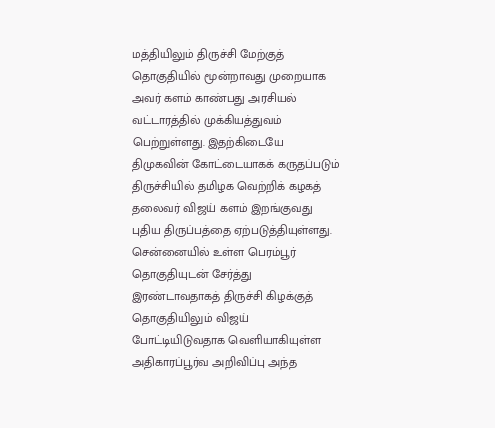மத்தியிலும் திருச்சி மேற்குத் தொகுதியில் மூன்றாவது முறையாக அவர் களம் காண்பது அரசியல் வட்டாரத்தில் முக்கியத்துவம் பெற்றுள்ளது. இதற்கிடையே திமுகவின் கோட்டையாகக் கருதப்படும் திருச்சியில் தமிழக வெற்றிக் கழகத் தலைவர் விஜய் களம் இறங்குவது புதிய திருப்பத்தை ஏற்படுத்தியுள்ளது.
சென்னையில் உள்ள பெரம்பூர் தொகுதியுடன் சேர்த்து இரண்டாவதாகத் திருச்சி கிழக்குத் தொகுதியிலும் விஜய் போட்டியிடுவதாக வெளியாகியுள்ள அதிகாரப்பூர்வ அறிவிப்பு அந்த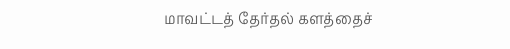மாவட்டத் தேர்தல் களத்தைச்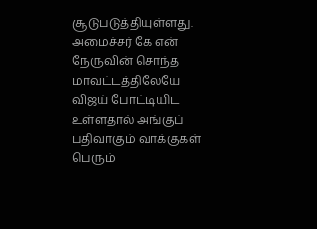சூடுபடுத்தியுள்ளது. அமைச்சர் கே என் நேருவின் சொந்த மாவட்டத்திலேயே விஜய் போட்டியிட உள்ளதால் அங்குப் பதிவாகும் வாக்குகள் பெரும்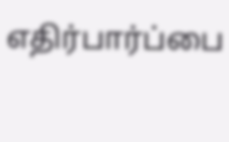எதிர்பார்ப்பை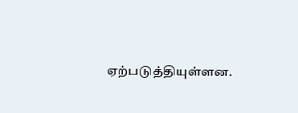ஏற்படுத்தியுள்ளன.